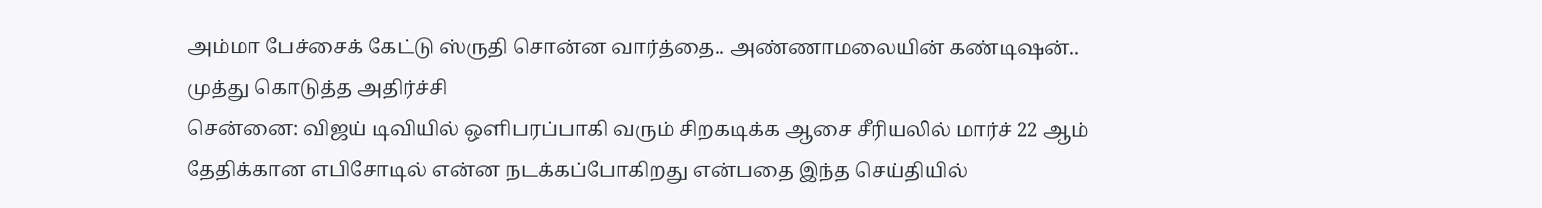அம்மா பேச்சைக் கேட்டு ஸ்ருதி சொன்ன வார்த்தை.. அண்ணாமலையின் கண்டிஷன்.. முத்து கொடுத்த அதிர்ச்சி
சென்னை: விஜய் டிவியில் ஒளிபரப்பாகி வரும் சிறகடிக்க ஆசை சீரியலில் மார்ச் 22 ஆம் தேதிக்கான எபிசோடில் என்ன நடக்கப்போகிறது என்பதை இந்த செய்தியில்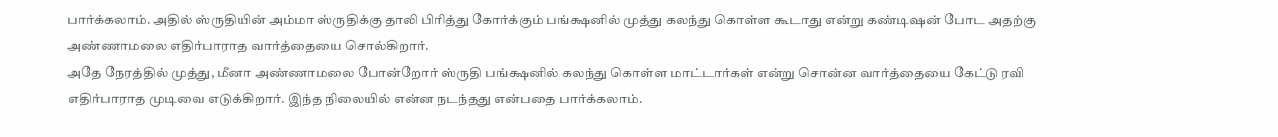பார்க்கலாம். அதில் ஸ்ருதியின் அம்மா ஸ்ருதிக்கு தாலி பிரித்து கோர்க்கும் பங்க்ஷனில் முத்து கலந்து கொள்ள கூடாது என்று கண்டிஷன் போட அதற்கு அண்ணாமலை எதிர்பாராத வார்த்தையை சொல்கிறார்.
அதே நேரத்தில் முத்து, மீனா அண்ணாமலை போன்றோர் ஸ்ருதி பங்க்ஷனில் கலந்து கொள்ள மாட்டார்கள் என்று சொன்ன வார்த்தையை கேட்டு ரவி எதிர்பாராத முடிவை எடுக்கிறார். இந்த நிலையில் என்ன நடந்தது என்பதை பார்க்கலாம்.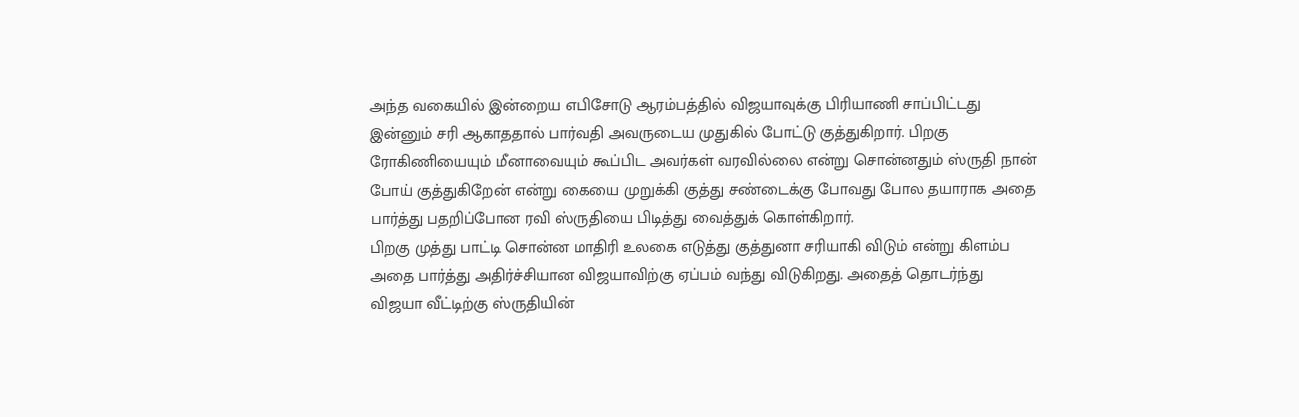அந்த வகையில் இன்றைய எபிசோடு ஆரம்பத்தில் விஜயாவுக்கு பிரியாணி சாப்பிட்டது இன்னும் சரி ஆகாததால் பார்வதி அவருடைய முதுகில் போட்டு குத்துகிறார். பிறகு ரோகிணியையும் மீனாவையும் கூப்பிட அவர்கள் வரவில்லை என்று சொன்னதும் ஸ்ருதி நான் போய் குத்துகிறேன் என்று கையை முறுக்கி குத்து சண்டைக்கு போவது போல தயாராக அதை பார்த்து பதறிப்போன ரவி ஸ்ருதியை பிடித்து வைத்துக் கொள்கிறார்.
பிறகு முத்து பாட்டி சொன்ன மாதிரி உலகை எடுத்து குத்துனா சரியாகி விடும் என்று கிளம்ப அதை பார்த்து அதிர்ச்சியான விஜயாவிற்கு ஏப்பம் வந்து விடுகிறது. அதைத் தொடர்ந்து விஜயா வீட்டிற்கு ஸ்ருதியின்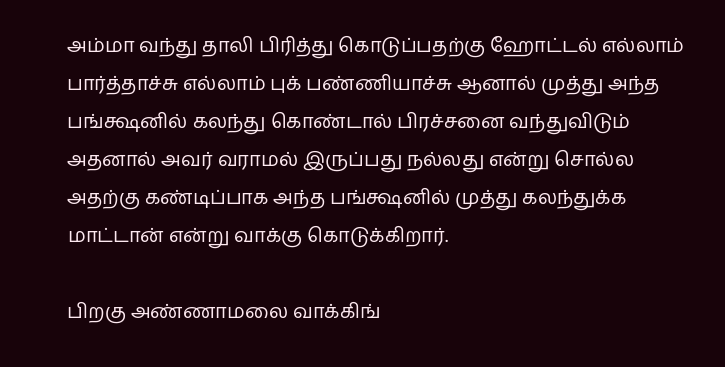அம்மா வந்து தாலி பிரித்து கொடுப்பதற்கு ஹோட்டல் எல்லாம் பார்த்தாச்சு எல்லாம் புக் பண்ணியாச்சு ஆனால் முத்து அந்த பங்க்ஷனில் கலந்து கொண்டால் பிரச்சனை வந்துவிடும் அதனால் அவர் வராமல் இருப்பது நல்லது என்று சொல்ல அதற்கு கண்டிப்பாக அந்த பங்க்ஷனில் முத்து கலந்துக்க மாட்டான் என்று வாக்கு கொடுக்கிறார்.

பிறகு அண்ணாமலை வாக்கிங்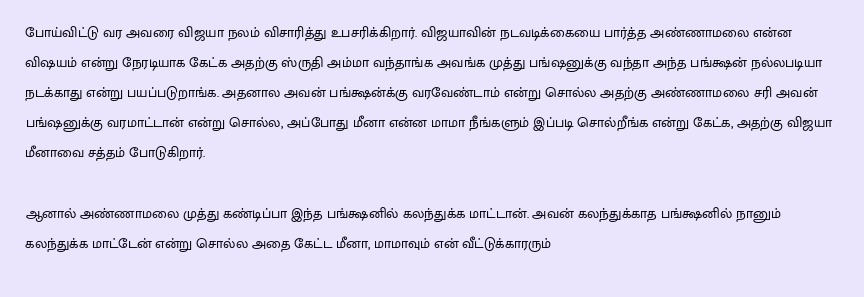போய்விட்டு வர அவரை விஜயா நலம் விசாரித்து உபசரிக்கிறார். விஜயாவின் நடவடிக்கையை பார்த்த அண்ணாமலை என்ன விஷயம் என்று நேரடியாக கேட்க அதற்கு ஸ்ருதி அம்மா வந்தாங்க அவங்க முத்து பங்ஷனுக்கு வந்தா அந்த பங்க்ஷன் நல்லபடியா நடக்காது என்று பயப்படுறாங்க. அதனால அவன் பங்க்ஷன்க்கு வரவேண்டாம் என்று சொல்ல அதற்கு அண்ணாமலை சரி அவன் பங்ஷனுக்கு வரமாட்டான் என்று சொல்ல, அப்போது மீனா என்ன மாமா நீங்களும் இப்படி சொல்றீங்க என்று கேட்க, அதற்கு விஜயா மீனாவை சத்தம் போடுகிறார்.

ஆனால் அண்ணாமலை முத்து கண்டிப்பா இந்த பங்க்ஷனில் கலந்துக்க மாட்டான். அவன் கலந்துக்காத பங்க்ஷனில் நானும் கலந்துக்க மாட்டேன் என்று சொல்ல அதை கேட்ட மீனா, மாமாவும் என் வீட்டுக்காரரும்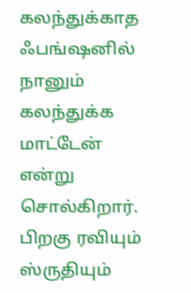கலந்துக்காத ஃபங்ஷனில் நானும் கலந்துக்க மாட்டேன் என்று சொல்கிறார். பிறகு ரவியும் ஸ்ருதியும்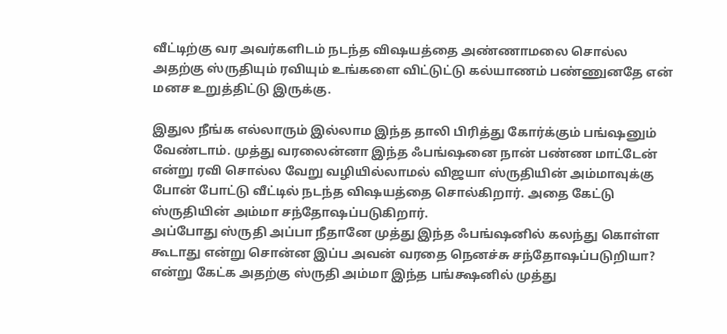வீட்டிற்கு வர அவர்களிடம் நடந்த விஷயத்தை அண்ணாமலை சொல்ல அதற்கு ஸ்ருதியும் ரவியும் உங்களை விட்டுட்டு கல்யாணம் பண்ணுனதே என் மனச உறுத்திட்டு இருக்கு.

இதுல நீங்க எல்லாரும் இல்லாம இந்த தாலி பிரித்து கோர்க்கும் பங்ஷனும் வேண்டாம். முத்து வரலைன்னா இந்த ஃபங்ஷனை நான் பண்ண மாட்டேன் என்று ரவி சொல்ல வேறு வழியில்லாமல் விஜயா ஸ்ருதியின் அம்மாவுக்கு போன் போட்டு வீட்டில் நடந்த விஷயத்தை சொல்கிறார். அதை கேட்டு ஸ்ருதியின் அம்மா சந்தோஷப்படுகிறார்.
அப்போது ஸ்ருதி அப்பா நீதானே முத்து இந்த ஃபங்ஷனில் கலந்து கொள்ள கூடாது என்று சொன்ன இப்ப அவன் வரதை நெனச்சு சந்தோஷப்படுறியா? என்று கேட்க அதற்கு ஸ்ருதி அம்மா இந்த பங்க்ஷனில் முத்து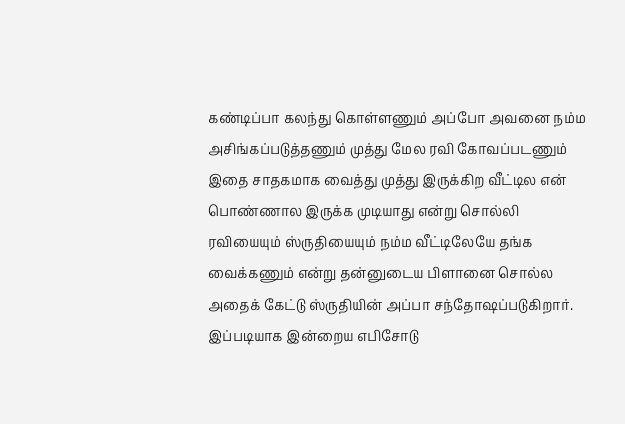கண்டிப்பா கலந்து கொள்ளணும் அப்போ அவனை நம்ம அசிங்கப்படுத்தணும் முத்து மேல ரவி கோவப்படணும் இதை சாதகமாக வைத்து முத்து இருக்கிற வீட்டில என் பொண்ணால இருக்க முடியாது என்று சொல்லி ரவியையும் ஸ்ருதியையும் நம்ம வீட்டிலேயே தங்க வைக்கணும் என்று தன்னுடைய பிளானை சொல்ல அதைக் கேட்டு ஸ்ருதியின் அப்பா சந்தோஷப்படுகிறார். இப்படியாக இன்றைய எபிசோடு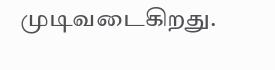முடிவடைகிறது.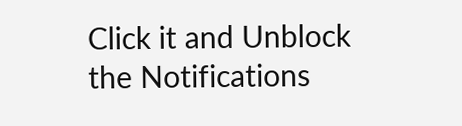Click it and Unblock the Notifications